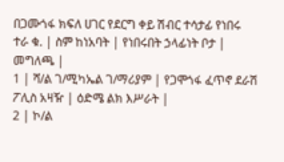በጋሙጎፋ ክፍለ ሀገር የደርግ ቀይ ሽብር ተሳታፊ የነበሩ
ተራ ቁ. | ስም ከነአባት | የነበሩበት ኃላፊነት ቦታ | መግለጫ |
1 | ሻ/ል ገ/ሚካኤል ገ/ማሪያም | የጋሞጎፋ ፈጥኖ ደራሽ ፖሊስ አዛዥ | ዕድሜ ልክ እሥራት |
2 | ኮ/ል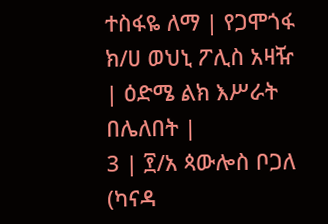ተስፋዬ ለማ | የጋሞጎፋ ክ/ሀ ወህኒ ፖሊስ አዛዥ | ዕድሜ ልክ እሥራት በሌለበት |
3 | ፻/አ ጳውሎስ ቦጋለ (ካናዳ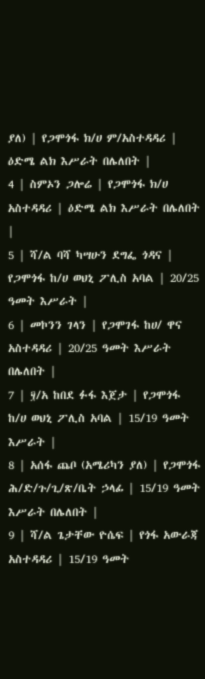ያለ) | የጋሞጎፋ ክ/ሀ ም/አስተዳዳሪ | ዕድሜ ልክ እሥራት በሌለበት |
4 | ስምኦን ጋሎሬ | የጋሞጎፋ ክ/ሀ አስተዳዳሪ | ዕድሜ ልክ እሥራት በሌለበት |
5 | ሻ/ል ባሻ ካሣሁን ደግፌ ጎዳና | የጋሞጎፋ ከ/ሀ ወህኒ ፖሊስ አባል | 20/25 ዓመት እሥራት |
6 | መኮንን ገላን | የጋሞገፋ ከሀ/ ዋና አስተዳዳሪ | 20/25 ዓመት እሥራት በሌለበት |
7 | ፶/አ ከበደ ፉፋ እጀታ | የጋሞጎፋ ከ/ሀ ወህኒ ፖሊስ አባል | 15/19 ዓመት እሥራት |
8 | አሰፋ ጨቦ (አሜሪካን ያለ) | የጋሞጎፋ ሕ/ድ/ጉ/ጊ/ጽ/ቤት ኃላፊ | 15/19 ዓመት እሥራት በሌለበት |
9 | ሻ/ል ጌታቸው ዮሴፍ | የጎፋ አውራጃ አስተዳዳሪ | 15/19 ዓመት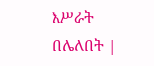እሥራት በሌለበት |